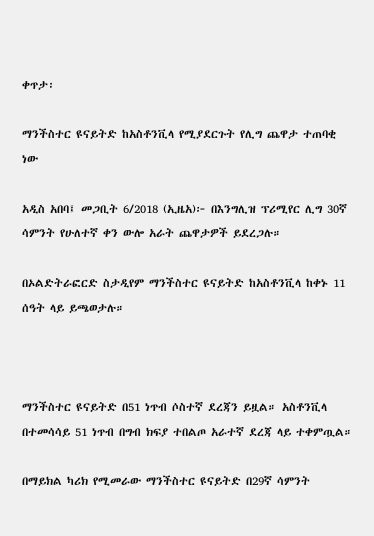ቀጥታ፡

ማንችስተር ዩናይትድ ከአስቶንቪላ የሚያደርጉት የሊግ ጨዋታ ተጠባቂ ነው

አዲስ አበባ፤ መጋቢት 6/2018 (ኢዜአ)፦ በእንግሊዝ ፕሪሚየር ሊግ 30ኛ ሳምንት የሁለተኛ ቀን ውሎ አራት ጨዋታዎች ይደረጋሉ።

በኦልድትራፎርድ ስታዲየም ማንችስተር ዩናይትድ ከአስቶንቪላ ከቀኑ 11 ሰዓት ላይ ይጫወታሉ።



ማንችስተር ዩናይትድ በ51 ነጥብ ሶስተኛ ደረጃን ይዟል። አስቶንቪላ በተመሳሳይ 51 ነጥብ በግብ ክፍያ ተበልጦ አራተኛ ደረጃ ላይ ተቀምጧል።

በማይክል ካሪክ የሚመራው ማንችስተር ዩናይትድ በ29ኛ ሳምንት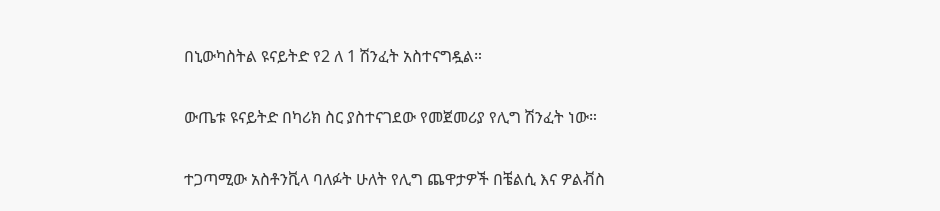በኒውካስትል ዩናይትድ የ2 ለ 1 ሽንፈት አስተናግዷል።

ውጤቱ ዩናይትድ በካሪክ ስር ያስተናገደው የመጀመሪያ የሊግ ሽንፈት ነው።

ተጋጣሚው አስቶንቪላ ባለፉት ሁለት የሊግ ጨዋታዎች በቼልሲ እና ዎልቭስ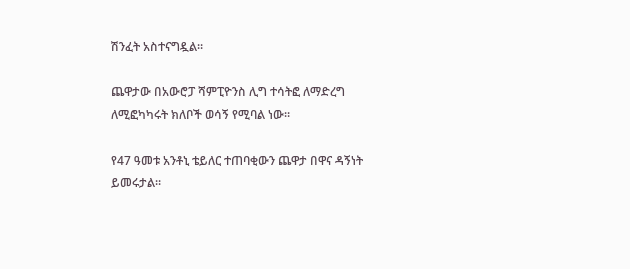ሽንፈት አስተናግዷል።

ጨዋታው በአውሮፓ ሻምፒዮንስ ሊግ ተሳትፎ ለማድረግ ለሚፎካካሩት ክለቦች ወሳኝ የሚባል ነው።

የ47 ዓመቱ አንቶኒ ቴይለር ተጠባቂውን ጨዋታ በዋና ዳኝነት ይመሩታል።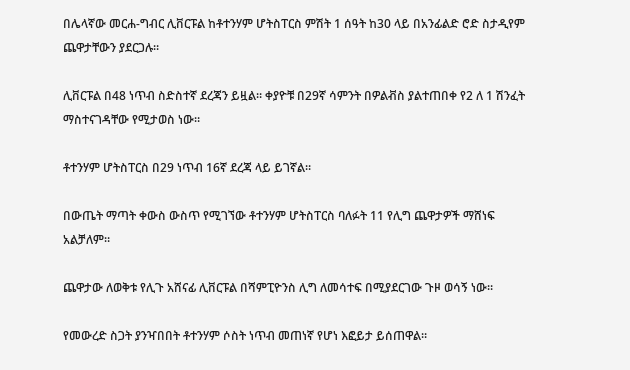በሌላኛው መርሐ-ግብር ሊቨርፑል ከቶተንሃም ሆትስፐርስ ምሽት 1 ሰዓት ከ30 ላይ በአንፊልድ ሮድ ስታዲየም ጨዋታቸውን ያደርጋሉ።

ሊቨርፑል በ48 ነጥብ ስድስተኛ ደረጃን ይዟል። ቀያዮቹ በ29ኛ ሳምንት በዎልቭስ ያልተጠበቀ የ2 ለ 1 ሽንፈት ማስተናገዳቸው የሚታወስ ነው።

ቶተንሃም ሆትስፐርስ በ29 ነጥብ 16ኛ ደረጃ ላይ ይገኛል።

በውጤት ማጣት ቀውስ ውስጥ የሚገኘው ቶተንሃም ሆትስፐርስ ባለፉት 11 የሊግ ጨዋታዎች ማሸነፍ አልቻለም።

ጨዋታው ለወቅቱ የሊጉ አሸናፊ ሊቨርፑል በሻምፒዮንስ ሊግ ለመሳተፍ በሚያደርገው ጉዞ ወሳኝ ነው።

የመውረድ ስጋት ያንዣበበት ቶተንሃም ሶስት ነጥብ መጠነኛ የሆነ እፎይታ ይሰጠዋል።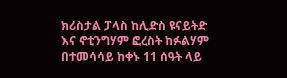ክሪስታል ፓላስ ከሊድስ ዩናይትድ እና ኖቲንግሃም ፎረስት ከፉልሃም በተመሳሳይ ከቀኑ 11 ሰዓት ላይ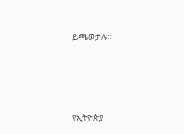ይጫወታሉ።




የኢትዮጵያ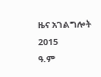ዜና አገልግሎት
2015
ዓ.ም